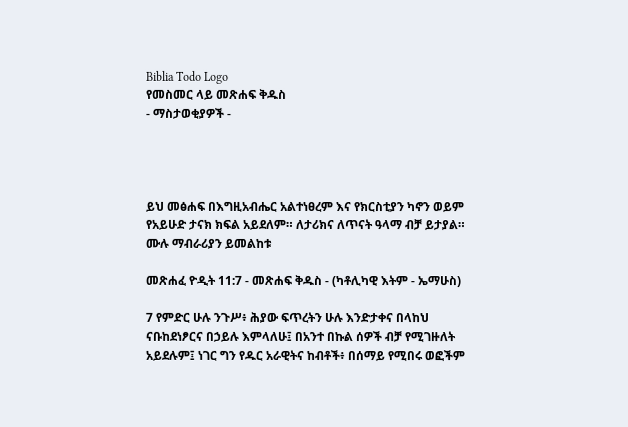Biblia Todo Logo
የመስመር ላይ መጽሐፍ ቅዱስ
- ማስታወቂያዎች -




ይህ መፅሐፍ በእግዚአብሔር አልተነፀረም እና የክርስቲያን ካኖን ወይም የአይሁድ ታናክ ክፍል አይደለም። ለታሪክና ለጥናት ዓላማ ብቻ ይታያል። ሙሉ ማብራሪያን ይመልከቱ

መጽሐፈ ዮዲት 11:7 - መጽሐፍ ቅዱስ - (ካቶሊካዊ እትም - ኤማሁስ)

7 የምድር ሁሉ ንጉሥ፥ ሕያው ፍጥረትን ሁሉ እንድታቀና በላከህ ናቡከደነፆርና በኃይሉ እምላለሁ፤ በአንተ በኩል ሰዎች ብቻ የሚገዙለት አይደሉም፤ ነገር ግን የዱር አራዊትና ከብቶች፥ በሰማይ የሚበሩ ወፎችም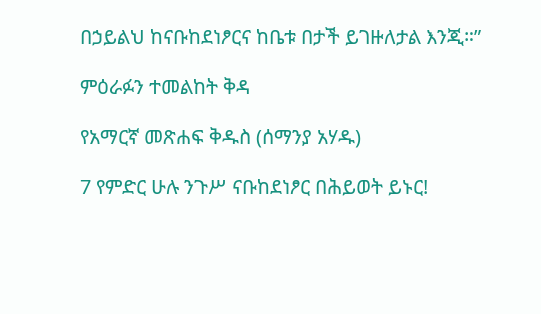በኃይልህ ከናቡከደነፆርና ከቤቱ በታች ይገዙለታል እንጂ።”

ምዕራፉን ተመልከት ቅዳ

የአማርኛ መጽሐፍ ቅዱስ (ሰማንያ አሃዱ)

7 የምድር ሁሉ ንጉሥ ናቡከደነፆር በሕይወት ይኑር!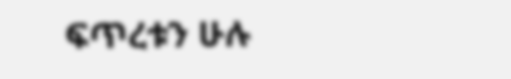ፍጥረቱን ሁሉ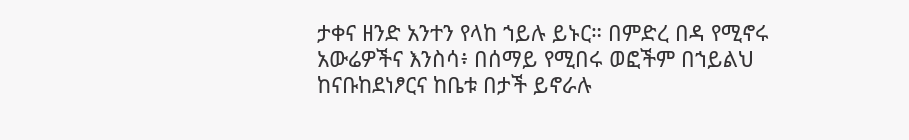ታቀና ዘንድ አንተን የላከ ኀይሉ ይኑር። በምድረ በዳ የሚኖሩ አውሬዎችና እንስሳ፥ በሰማይ የሚበሩ ወፎችም በኀይልህ ከናቡከደነፆርና ከቤቱ በታች ይኖራሉ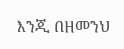እንጂ በዘመንህ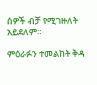ሰዎች ብቻ የሚገዙለት አይደለም።

ምዕራፉን ተመልከት ቅዳ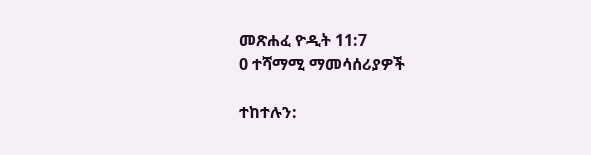መጽሐፈ ዮዲት 11:7
0 ተሻማሚ ማመሳሰሪያዎች

ተከተሉን: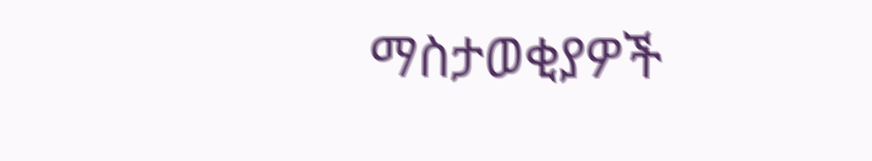ማስታወቂያዎች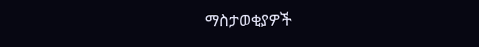ማስታወቂያዎች